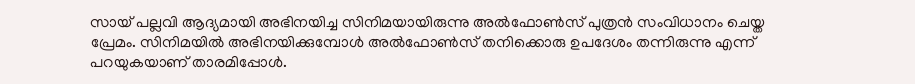സായ് പല്ലവി ആദ്യമായി അഭിനയിച്ച സിനിമയായിരുന്നു അല്‍ഫോണ്‍സ് പുത്രന്‍ സംവിധാനം ചെയ്ത പ്രേമം. സിനിമയില്‍ അഭിനയിക്കുമ്പോള്‍ അല്‍ഫോണ്‍സ് തനിക്കൊരു ഉപദേശം തന്നിരുന്നു എന്ന് പറയുകയാണ് താരമിപ്പോള്‍.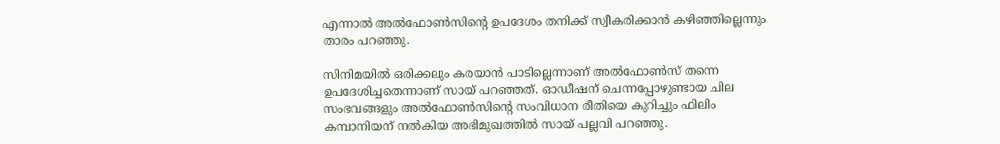എന്നാല്‍ അല്‍ഫോണ്‍സിന്റെ ഉപദേശം തനിക്ക് സ്വീകരിക്കാന്‍ കഴിഞ്ഞില്ലെന്നും താരം പറഞ്ഞു.

സിനിമയില്‍ ഒരിക്കലും കരയാന്‍ പാടില്ലെന്നാണ് അല്‍ഫോണ്‍സ് തന്നെ ഉപദേശിച്ചതെന്നാണ് സായ് പറഞ്ഞത്. ഓഡീഷന് ചെന്നപ്പോഴുണ്ടായ ചില സംഭവങ്ങളും അല്‍ഫോണ്‍സിന്റെ സംവിധാന രീതിയെ കുറിച്ചും ഫിലിം കമ്പാനിയന് നല്‍കിയ അഭിമുഖത്തില്‍ സായ് പല്ലവി പറഞ്ഞു.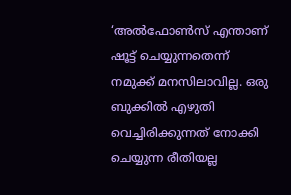‘അല്‍ഫോണ്‍സ് എന്താണ് ഷൂട്ട് ചെയ്യുന്നതെന്ന് നമുക്ക് മനസിലാവില്ല. ഒരു ബുക്കില്‍ എഴുതി വെച്ചിരിക്കുന്നത് നോക്കി ചെയ്യുന്ന രീതിയല്ല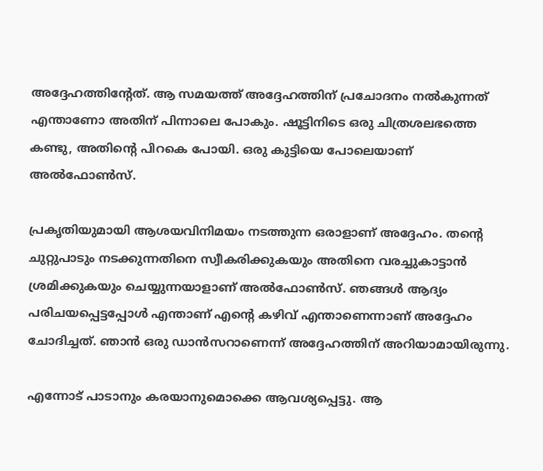അദ്ദേഹത്തിന്റേത്. ആ സമയത്ത് അദ്ദേഹത്തിന് പ്രചോദനം നല്‍കുന്നത് എന്താണോ അതിന് പിന്നാലെ പോകും. ഷൂട്ടിനിടെ ഒരു ചിത്രശലഭത്തെ കണ്ടു, അതിന്റെ പിറകെ പോയി. ഒരു കുട്ടിയെ പോലെയാണ് അല്‍ഫോണ്‍സ്.

പ്രകൃതിയുമായി ആശയവിനിമയം നടത്തുന്ന ഒരാളാണ് അദ്ദേഹം. തന്റെ ചുറ്റുപാടും നടക്കുന്നതിനെ സ്വീകരിക്കുകയും അതിനെ വരച്ചുകാട്ടാന്‍ ശ്രമിക്കുകയും ചെയ്യുന്നയാളാണ് അല്‍ഫോണ്‍സ്. ഞങ്ങള്‍ ആദ്യം പരിചയപ്പെട്ടപ്പോള്‍ എന്താണ് എന്റെ കഴിവ് എന്താണെന്നാണ് അദ്ദേഹം ചോദിച്ചത്. ഞാന്‍ ഒരു ഡാന്‍സറാണെന്ന് അദ്ദേഹത്തിന് അറിയാമായിരുന്നു.

എന്നോട് പാടാനും കരയാനുമൊക്കെ ആവശ്യപ്പെട്ടു. ആ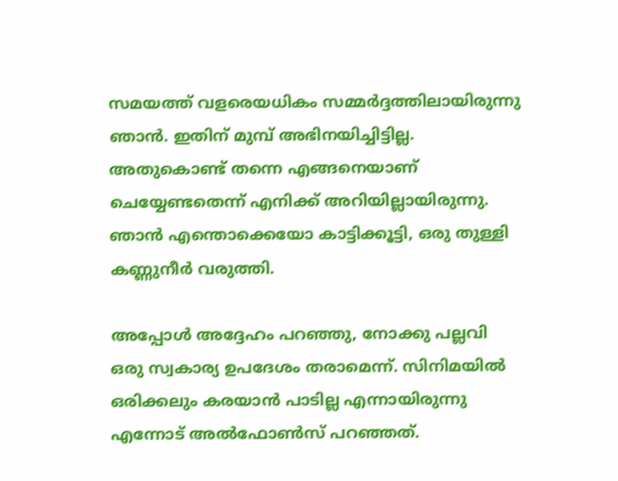സമയത്ത് വളരെയധികം സമ്മര്‍ദ്ദത്തിലായിരുന്നു ഞാന്‍. ഇതിന് മുമ്പ് അഭിനയിച്ചിട്ടില്ല. അതുകൊണ്ട് തന്നെ എങ്ങനെയാണ് ചെയ്യേണ്ടതെന്ന് എനിക്ക് അറിയില്ലായിരുന്നു. ഞാന്‍ എന്തൊക്കെയോ കാട്ടിക്കൂട്ടി, ഒരു തുള്ളി കണ്ണുനീര്‍ വരുത്തി.

അപ്പോള്‍ അദ്ദേഹം പറഞ്ഞു, നോക്കു പല്ലവി ഒരു സ്വകാര്യ ഉപദേശം തരാമെന്ന്. സിനിമയില്‍ ഒരിക്കലും കരയാന്‍ പാടില്ല എന്നായിരുന്നു എന്നോട് അല്‍ഫോണ്‍സ് പറഞ്ഞത്.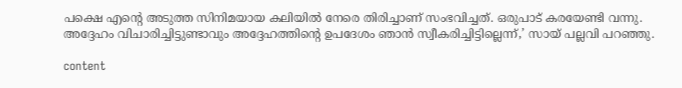പക്ഷെ എന്റെ അടുത്ത സിനിമയായ കലിയില്‍ നേരെ തിരിച്ചാണ് സംഭവിച്ചത്. ഒരുപാട് കരയേണ്ടി വന്നു. അദ്ദേഹം വിചാരിച്ചിട്ടുണ്ടാവും അദ്ദേഹത്തിന്റെ ഉപദേശം ഞാന്‍ സ്വീകരിച്ചിട്ടില്ലെന്ന്,’ സായ് പല്ലവി പറഞ്ഞു.

content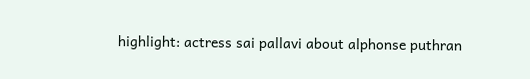highlight: actress sai pallavi about alphonse puthran